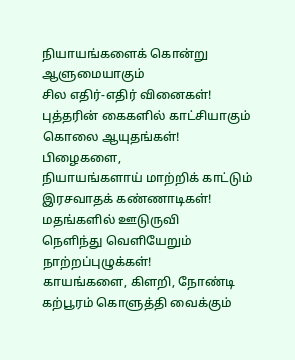நியாயங்களைக் கொன்று
ஆளுமையாகும்
சில எதிர்-எதிர் வினைகள்!
புத்தரின் கைகளில் காட்சியாகும்
கொலை ஆயுதங்கள்!
பிழைகளை,
நியாயங்களாய் மாற்றிக் காட்டும்
இரசவாதக் கண்ணாடிகள்!
மதங்களில் ஊடுருவி
நெளிந்து வெளியேறும்
நாற்றப்புழுக்கள்!
காயங்களை, கிளறி, நோண்டி
கற்பூரம் கொளுத்தி வைக்கும்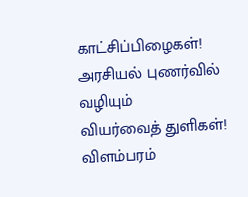காட்சிப்பிழைகள்!
அரசியல் புணர்வில் வழியும்
வியர்வைத் துளிகள்!
விளம்பரம்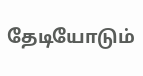தேடியோடும்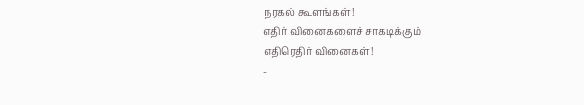நரகல் கூளங்கள்!
எதிர் வினைகளைச் சாகடிக்கும்
எதிரெதிர் வினைகள்!
-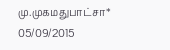மு.முகமதுபாட்சா*
05/09/2015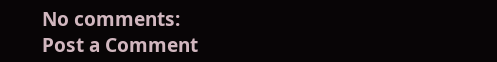No comments:
Post a Comment